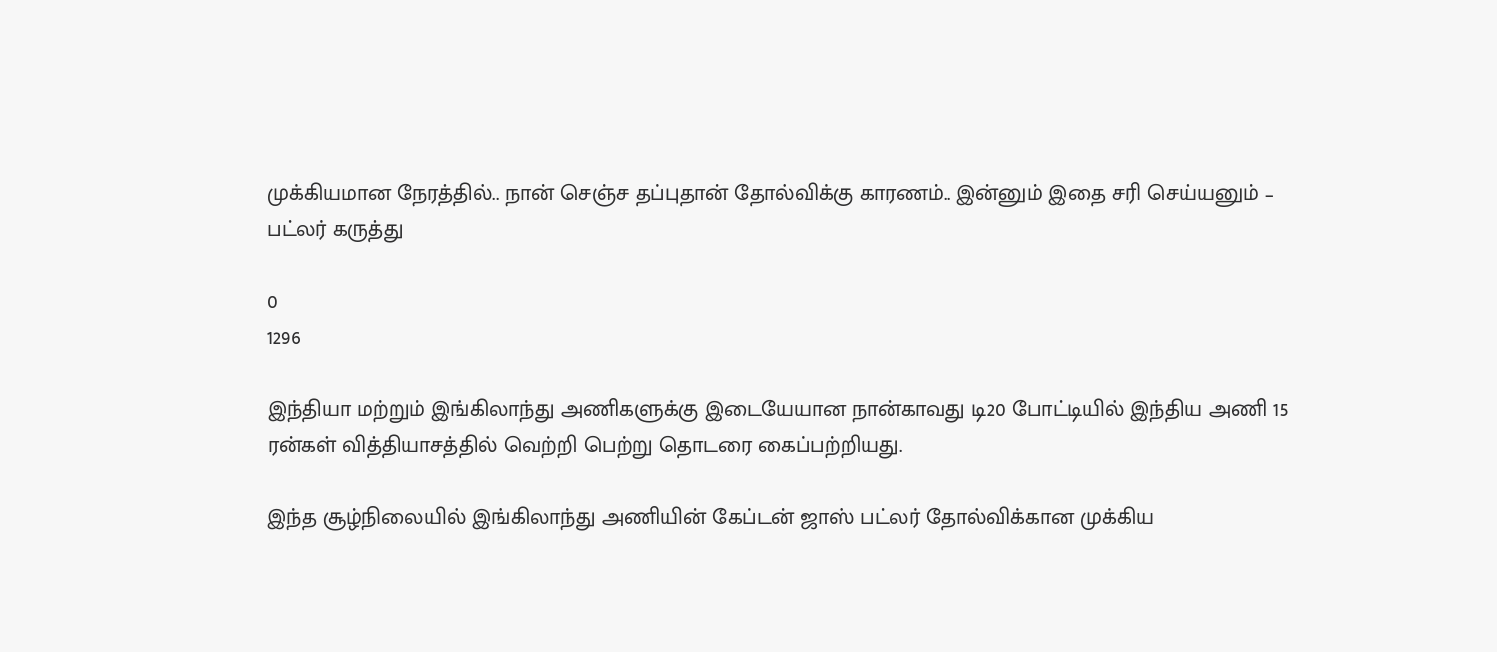முக்கியமான நேரத்தில்.. நான் செஞ்ச தப்புதான் தோல்விக்கு காரணம்.. இன்னும் இதை சரி செய்யனும் – பட்லர் கருத்து

0
1296

இந்தியா மற்றும் இங்கிலாந்து அணிகளுக்கு இடையேயான நான்காவது டி20 போட்டியில் இந்திய அணி 15 ரன்கள் வித்தியாசத்தில் வெற்றி பெற்று தொடரை கைப்பற்றியது.

இந்த சூழ்நிலையில் இங்கிலாந்து அணியின் கேப்டன் ஜாஸ் பட்லர் தோல்விக்கான முக்கிய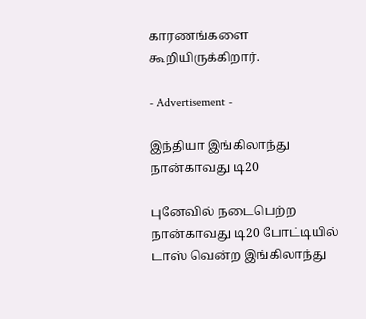காரணங்களை கூறியிருக்கிறார்.

- Advertisement -

இந்தியா இங்கிலாந்து நான்காவது டி20

புனேவில் நடைபெற்ற நான்காவது டி20 போட்டியில் டாஸ் வென்ற இங்கிலாந்து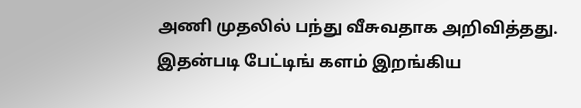அணி முதலில் பந்து வீசுவதாக அறிவித்தது. இதன்படி பேட்டிங் களம் இறங்கிய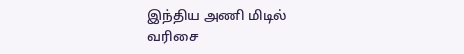இந்திய அணி மிடில் வரிசை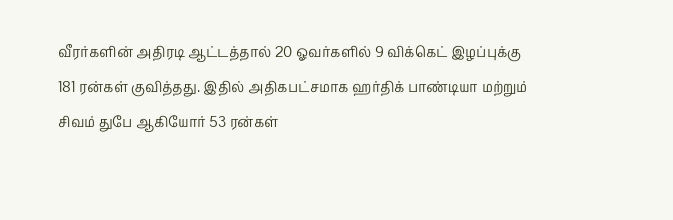வீரர்களின் அதிரடி ஆட்டத்தால் 20 ஓவர்களில் 9 விக்கெட் இழப்புக்கு 181 ரன்கள் குவித்தது. இதில் அதிகபட்சமாக ஹர்திக் பாண்டியா மற்றும் சிவம் துபே ஆகியோர் 53 ரன்கள்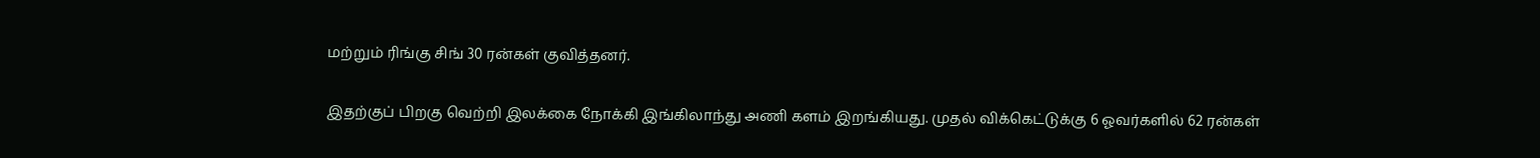மற்றும் ரிங்கு சிங் 30 ரன்கள் குவித்தனர்.

இதற்குப் பிறகு வெற்றி இலக்கை நோக்கி இங்கிலாந்து அணி களம் இறங்கியது. முதல் விக்கெட்டுக்கு 6 ஓவர்களில் 62 ரன்கள்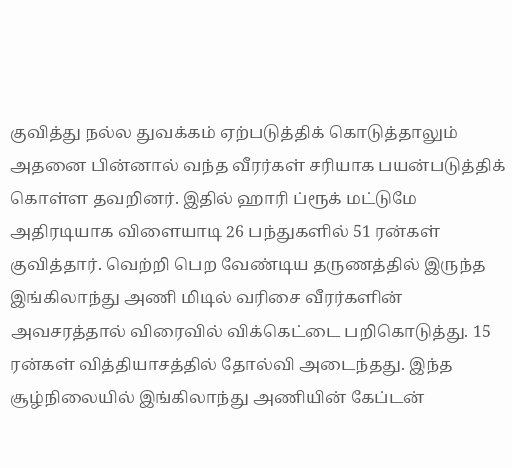குவித்து நல்ல துவக்கம் ஏற்படுத்திக் கொடுத்தாலும் அதனை பின்னால் வந்த வீரர்கள் சரியாக பயன்படுத்திக் கொள்ள தவறினர். இதில் ஹாரி ப்ரூக் மட்டுமே அதிரடியாக விளையாடி 26 பந்துகளில் 51 ரன்கள் குவித்தார். வெற்றி பெற வேண்டிய தருணத்தில் இருந்த இங்கிலாந்து அணி மிடில் வரிசை வீரர்களின் அவசரத்தால் விரைவில் விக்கெட்டை பறிகொடுத்து. 15 ரன்கள் வித்தியாசத்தில் தோல்வி அடைந்தது. இந்த சூழ்நிலையில் இங்கிலாந்து அணியின் கேப்டன்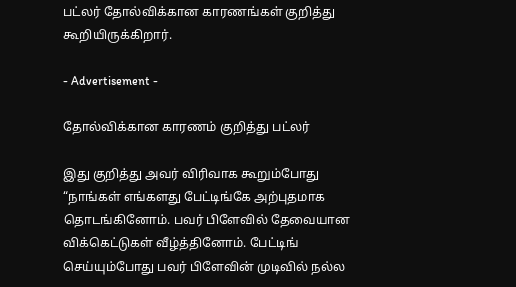பட்லர் தோல்விக்கான காரணங்கள் குறித்து கூறியிருக்கிறார்.

- Advertisement -

தோல்விக்கான காரணம் குறித்து பட்லர்

இது குறித்து அவர் விரிவாக கூறும்போது “நாங்கள் எங்களது பேட்டிங்கே அற்புதமாக தொடங்கினோம். பவர் பிளேவில் தேவையான விக்கெட்டுகள் வீழ்த்தினோம். பேட்டிங் செய்யும்போது பவர் பிளேவின் முடிவில் நல்ல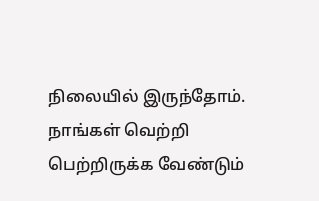நிலையில் இருந்தோம். நாங்கள் வெற்றி பெற்றிருக்க வேண்டும்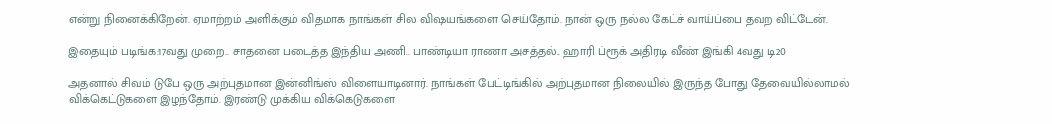என்று நினைக்கிறேன். ஏமாற்றம் அளிக்கும் விதமாக நாங்கள் சில விஷயங்களை செய்தோம். நான் ஒரு நல்ல கேட்ச் வாய்ப்பை தவற விட்டேன்.

இதையும் படிங்க:17வது முறை.. சாதனை படைத்த இந்திய அணி.. பாண்டியா ராணா அசத்தல்.. ஹாரி ப்ரூக் அதிரடி வீண் இங்கி 4வது டி20

அதனால் சிவம் டுபே ஒரு அற்புதமான இன்னிங்ஸ் விளையாடினார். நாங்கள் பேட்டிங்கில் அற்புதமான நிலையில் இருந்த போது தேவையில்லாமல் விக்கெட்டுகளை இழந்தோம். இரண்டு முக்கிய விக்கெடுகளை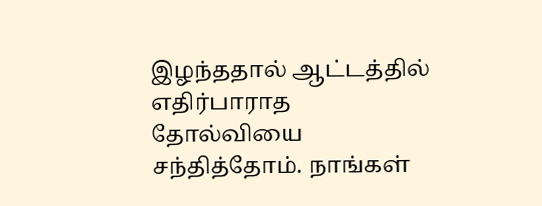இழந்ததால் ஆட்டத்தில் எதிர்பாராத தோல்வியை சந்தித்தோம். நாங்கள்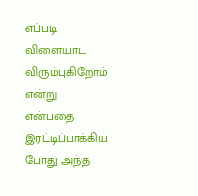எப்படி விளையாட விரும்புகிறோம் என்று என்பதை இரட்டிப்பாக்கிய போது அந்த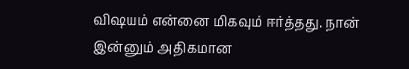விஷயம் என்னை மிகவும் ஈர்த்தது. நான் இன்னும் அதிகமான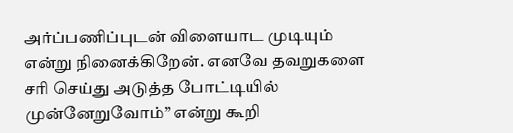அர்ப்பணிப்புடன் விளையாட முடியும் என்று நினைக்கிறேன். எனவே தவறுகளை சரி செய்து அடுத்த போட்டியில் முன்னேறுவோம்” என்று கூறி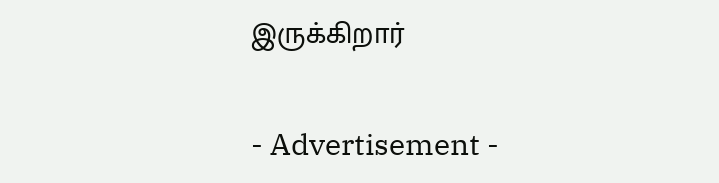இருக்கிறார்

- Advertisement -